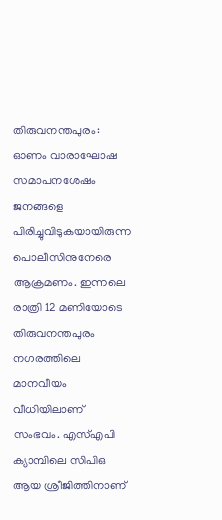തിരുവനന്തപുരം: ഓണം വാരാഘോഷ സമാപനശേഷം ജനങ്ങളെ പിരിച്ചുവിടുകയായിരുന്ന പൊലീസിനുനേരെ ആക്രമണം. ഇന്നലെ രാത്രി 12 മണിയോടെ തിരുവനന്തപുരം നഗരത്തിലെ മാനവീയം വീധിയിലാണ് സംഭവം. എസ്എപി ക്യാമ്പിലെ സിപിഒ ആയ ശ്രീജിത്തിനാണ്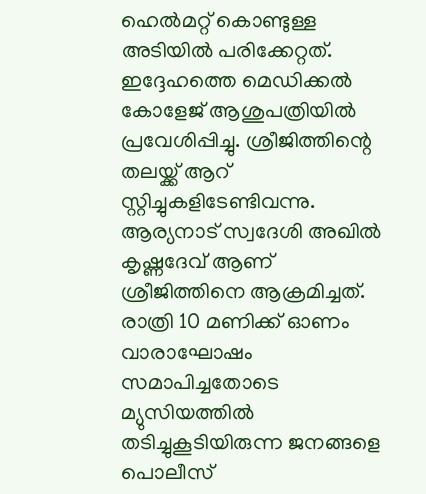ഹെൽമറ്റ് കൊണ്ടുള്ള അടിയിൽ പരിക്കേറ്റത്. ഇദ്ദേഹത്തെ മെഡിക്കൽ കോളേജ് ആശുപത്രിയിൽ പ്രവേശിപ്പിച്ചു. ശ്രീജിത്തിന്റെ തലയ്ക്ക് ആറ് സ്റ്റിച്ചുകളിടേണ്ടിവന്നു.
ആര്യനാട് സ്വദേശി അഖിൽ കൃഷ്ണദേവ് ആണ് ശ്രീജിത്തിനെ ആക്രമിച്ചത്. രാത്രി 10 മണിക്ക് ഓണം വാരാഘോഷം സമാപിച്ചതോടെ മ്യുസിയത്തിൽ തടിച്ചുകൂടിയിരുന്ന ജനങ്ങളെ പൊലീസ്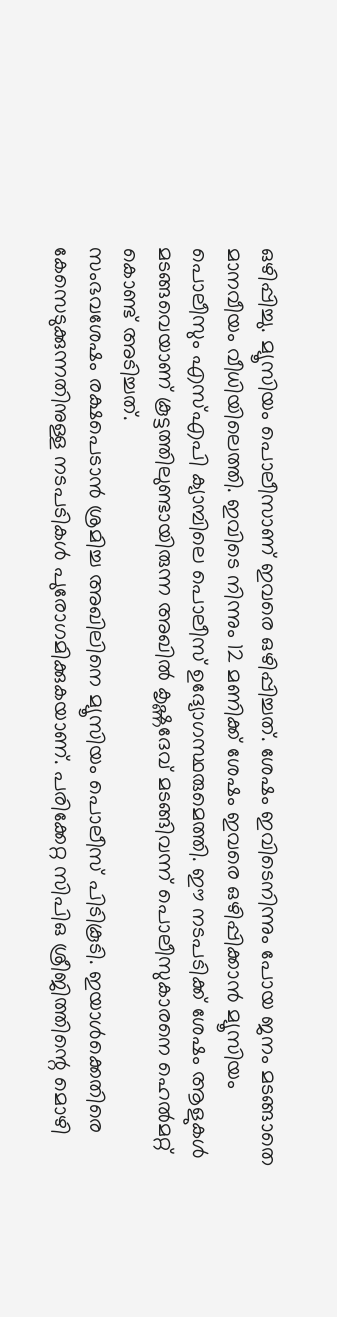ഒഴിപ്പിച്ചു. മ്യൂസിയം പൊലീസാണ് ഇവരെ ഒഴിപ്പിച്ചത്. ശേഷം ഇവിടെനിന്നും പോയ ജനം മടങ്ങാതെ മാനവീയം വീധിയിലെത്തി. ഇവിടെ നിന്നും 12 മണിക്ക് ശേഷം ഇവരെ ഒഴിപ്പിക്കാൻ മ്യൂസിയം പൊലീസും എസ്എപി ക്യാമ്പിലെ പൊലീസ് ഉദ്യോഗസ്ഥരുമെത്തി. ഈ നടപടിക്ക് ശേഷം ആളുകൾ മടങ്ങവെയാണ് കൂട്ടത്തിലുണ്ടായിരുന്ന അഖിൽ കൃഷ്ണദേവ് മടങ്ങിവന്ന് പൊലീസുകാരനെ ഹെൽമറ്റ് കൊണ്ട് അടിച്ചത്.
സംഭവശേഷം രക്ഷപെടാൻ ശ്രമിച്ച അഖിലിനെ മ്യൂസിയം പൊലീസ് പിടികൂടി. ഇയാൾക്കെതിരെ കേസെടുക്കുന്നതിനുള്ള നടപടികൾ പുരോഗമിക്കുകയാണ്. പരിക്കേറ്റ സിപിഒ ശ്രീജിത്തിന്റെ മൊഴി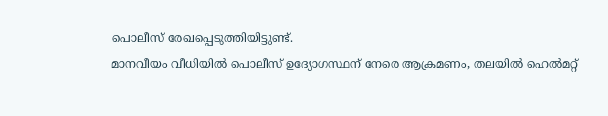പൊലീസ് രേഖപ്പെടുത്തിയിട്ടുണ്ട്.
മാനവീയം വീധിയിൽ പൊലീസ് ഉദ്യോഗസ്ഥന് നേരെ ആക്രമണം, തലയിൽ ഹെൽമറ്റ്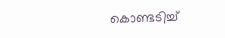കൊണ്ടടിച്ച്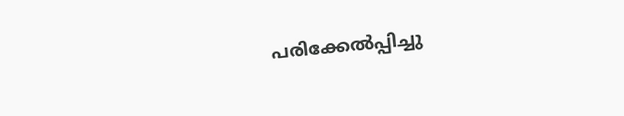പരിക്കേൽപ്പിച്ചു